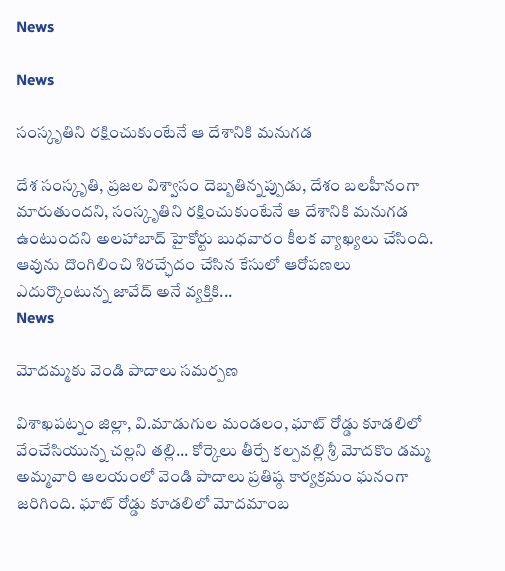News

News

సంస్కృతిని ర‌క్షించుకుంటేనే ఆ దేశానికి మ‌నుగ‌డ

దేశ సంస్కృతి, ప్రజల విశ్వాసం దెబ్బతిన్నప్పుడు, దేశం బలహీనంగా మారుతుందని, సంస్కృతిని ర‌క్షించుకుంటేనే ఆ దేశానికి మ‌నుగ‌డ ఉంటుంద‌ని అలహాబాద్ హైకోర్టు బుధవారం కీల‌క వ్యాఖ్య‌లు చేసింది. ఆవును దొంగిలించి శిరచ్ఛేదం చేసిన కేసులో ఆరోపణలు ఎదుర్కొంటున్న జావేద్ అనే వ్యక్తికి...
News

మోద‌మ్మకు వెండి పాదాలు సమర్పణ

విశాఖ‌ప‌ట్నం జిల్లా, వి.మాడుగుల మండలం, ఘాట్ రోడ్డు కూడ‌లిలో వేంచేసియున్న చల్లని తల్లి... కోర్కెలు తీర్చే కల్పవల్లి శ్రీ మోద‌కొం డమ్మ అమ్మవారి ఆలయంలో వెండి పాదాలు ప్రతిష్ఠ‌ కార్యక్రమం ఘనంగా జరిగింది. ఘాట్ రోడ్డు కూడ‌లిలో మోద‌మాంబ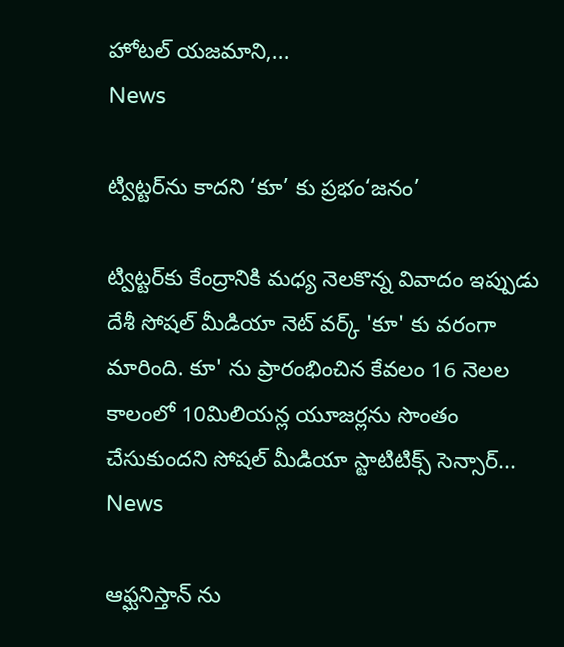హోటల్ యజమాని,...
News

ట్విట్టర్‌ను కాదని ‘కూ’ కు ప్రభం‘జనం’

ట్విట్టర్‌కు కేంద్రానికి మధ్య నెలకొన్న వివాదం ఇప్పుడు దేశీ సోషల్‌ మీడియా నెట్‌ వర్క్‌ 'కూ' కు వరంగా మారింది. కూ' ను ప్రారంభించిన కేవలం 16 నెలల కాలంలో 10మిలియన్ల యూజర్లను సొంతం చేసుకుందని సోషల్‌ మీడియా స్టాటిటిక్స్‌ సెన్సార్‌...
News

ఆఫ్ఘనిస్తాన్ ను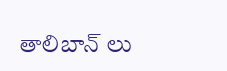తాలిబాన్ లు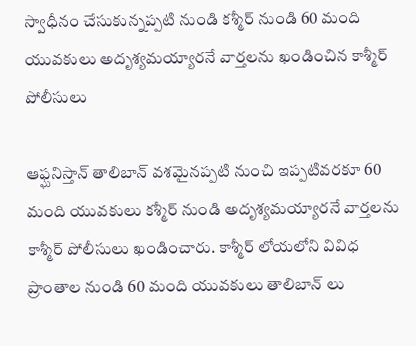స్వాధీనం చేసుకున్నప్పటి నుండి కశ్మీర్ నుండి 60 మంది యువకులు అదృశ్యమయ్యారనే వార్తలను ఖండించిన కాశ్మీర్ పోలీసులు

ఆఫ్ఘనిస్తాన్ తాలిబాన్ వశమైనప్పటి నుంచి ఇప్పటివరకూ 60 మంది యువకులు కశ్మీర్ నుండి అదృశ్యమయ్యారనే వార్తలను కాశ్మీర్ పోలీసులు ఖండించారు. కాశ్మీర్ లోయలోని వివిధ ప్రాంతాల నుండి 60 మంది యువకులు తాలిబాన్ లు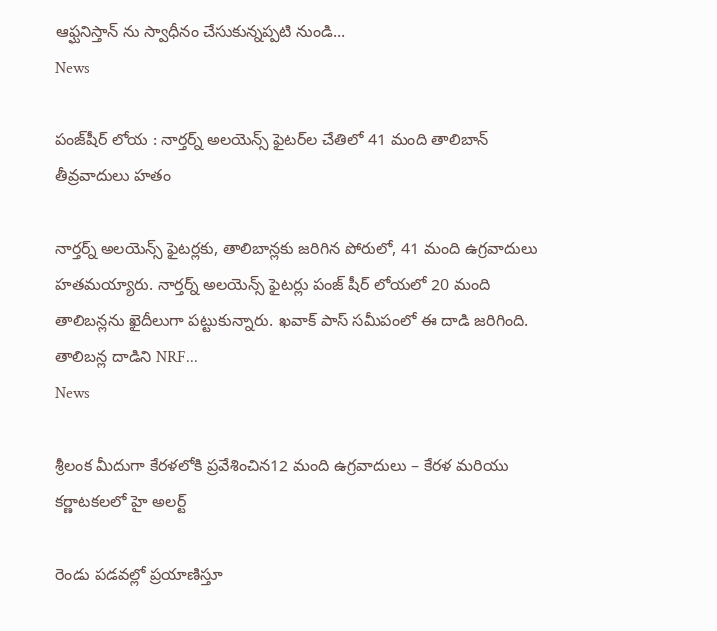ఆఫ్ఘనిస్తాన్ ‌ను స్వాధీనం చేసుకున్నప్పటి నుండి...
News

పంజ్‌షీర్ లోయ : నార్తర్న్ అలయెన్స్ ఫైటర్‌ల చేతిలో 41 మంది తాలిబాన్ తీవ్రవాదులు హతం

నార్తర్న్ అలయెన్స్ ఫైటర్లకు, తాలిబాన్లకు జరిగిన పోరులో, 41 మంది ఉగ్రవాదులు హతమయ్యారు. నార్తర్న్ అలయెన్స్ ఫైటర్లు పంజ్ ‌షీర్ లోయలో 20 మంది తాలిబన్లను ఖైదీలుగా పట్టుకున్నారు. ఖవాక్ పాస్ సమీపంలో ఈ దాడి జరిగింది. తాలిబన్ల దాడిని NRF...
News

శ్రీలంక మీదుగా కేరళలోకి ప్రవేశించిన12 మంది ఉగ్రవాదులు – కేరళ మరియు కర్ణాటకలలో హై అలర్ట్

రెండు పడవల్లో ప్రయాణిస్తూ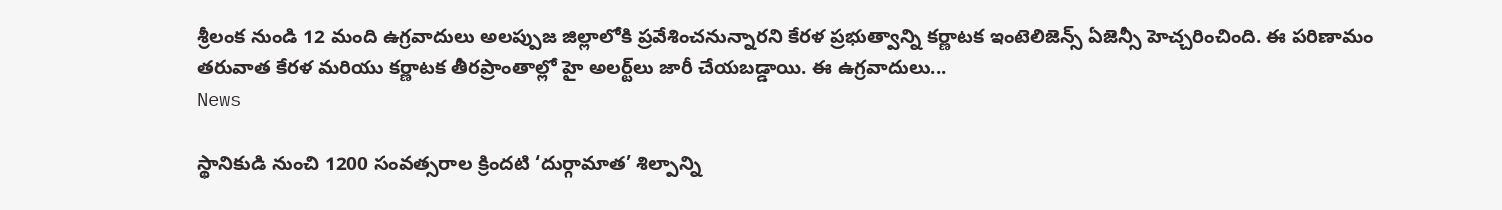శ్రీలంక నుండి 12 మంది ఉగ్రవాదులు అలప్పుజ జిల్లాలోకి ప్రవేశించనున్నారని కేరళ ప్రభుత్వాన్ని కర్ణాటక ఇంటెలిజెన్స్ ఏజెన్సీ హెచ్చరించింది. ఈ పరిణామం తరువాత కేరళ మరియు కర్ణాటక తీరప్రాంతాల్లో హై అలర్ట్‌లు జారీ చేయబడ్డాయి. ఈ ఉగ్రవాదులు...
News

స్థానికుడి నుంచి 1200 సంవత్సరాల క్రిందటి ‘దుర్గామాత’ శిల్పాన్ని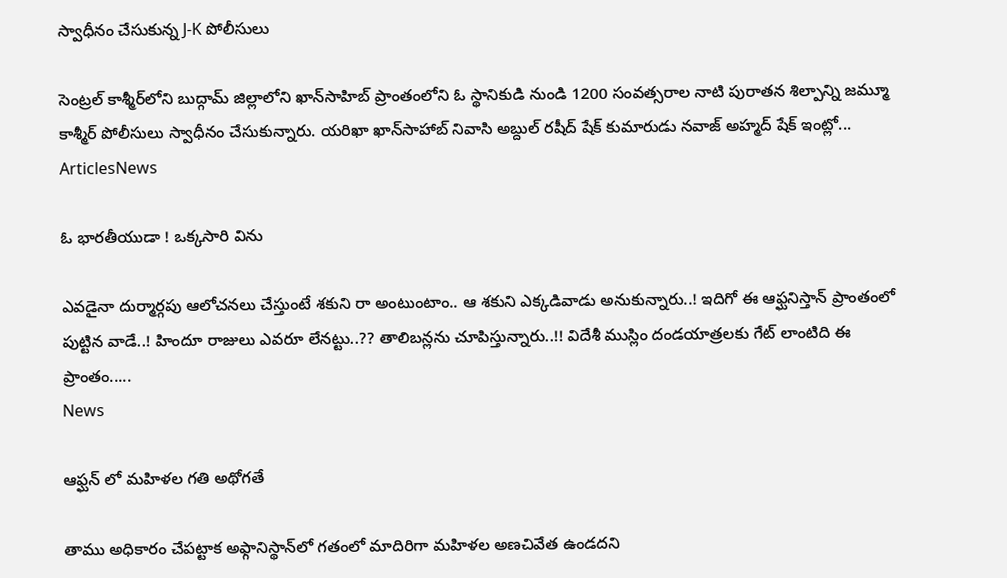స్వాధీనం చేసుకున్న J-K పోలీసులు

సెంట్రల్ కాశ్మీర్‌లోని బుద్గామ్ జిల్లాలోని ఖాన్‌సాహిబ్ ప్రాంతంలోని ఓ స్థానికుడి నుండి 1200 సంవత్సరాల నాటి పురాతన శిల్పాన్ని జమ్మూ కాశ్మీర్ పోలీసులు స్వాధీనం చేసుకున్నారు. యరిఖా ఖాన్‌సాహాబ్ నివాసి అబ్దుల్ రషీద్ షేక్ కుమారుడు నవాజ్ అహ్మద్ షేక్ ఇంట్లో...
ArticlesNews

ఓ భారతీయుడా ! ఒక్కసారి విను

ఎవడైనా దుర్మార్గపు ఆలోచనలు చేస్తుంటే శకుని రా అంటుంటాం.. ఆ శకుని ఎక్కడివాడు అనుకున్నారు..! ఇదిగో ఈ ఆఫ్ఘనిస్తాన్ ప్రాంతంలో పుట్టిన వాడే..! హిందూ రాజులు ఎవరూ లేనట్టు..?? తాలిబన్లను చూపిస్తున్నారు..!! విదేశీ ముస్లిం దండయాత్రలకు గేట్ లాంటిది ఈ ప్రాంతం.....
News

ఆఫ్ఘన్ లో మహిళల గతి అథోగతే

తాము అధికారం చేపట్టాక అఫ్గానిస్థాన్‌లో గతంలో మాదిరిగా మహిళల అణచివేత ఉండదని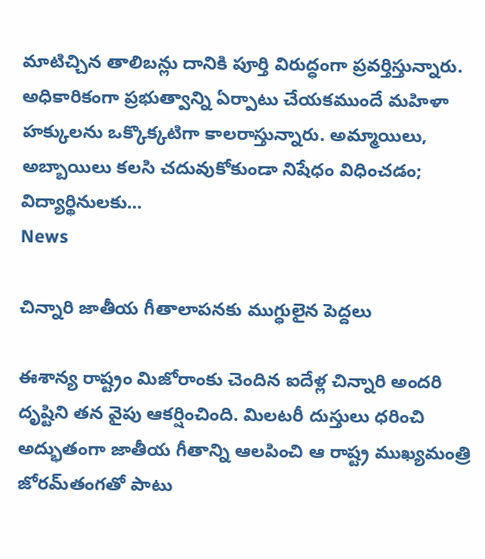మాటిచ్చిన తాలిబన్లు దానికి పూర్తి విరుద్ధంగా ప్రవర్తిస్తున్నారు. అధికారికంగా ప్రభుత్వాన్ని ఏర్పాటు చేయకముందే మహిళా హక్కులను ఒక్కొక్కటిగా కాలరాస్తున్నారు. అమ్మాయిలు, అబ్బాయిలు కలసి చదువుకోకుండా నిషేధం విధించడం; విద్యార్థినులకు...
News

చిన్నారి జాతీయ గీతాలాపనకు ముగ్ధులైన పెద్దలు

ఈశాన్య రాష్ట్రం మిజోరాంకు చెందిన ఐదేళ్ల చిన్నారి అందరి దృష్టిని తన వైపు ఆకర్షించింది. మిలటరీ దుస్తులు ధరించి అద్భుతంగా జాతీయ గీతాన్ని ఆలపించి ఆ రాష్ట్ర ముఖ్యమంత్రి జోరమ్‌తంగతో పాటు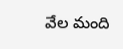వేల మంది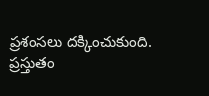ప్రశంసలు దక్కించుకుంది. ప్రస్తుతం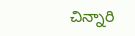చిన్నారి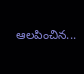ఆలపించిన...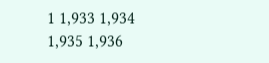1 1,933 1,934 1,935 1,936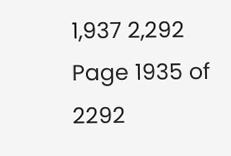1,937 2,292
Page 1935 of 2292